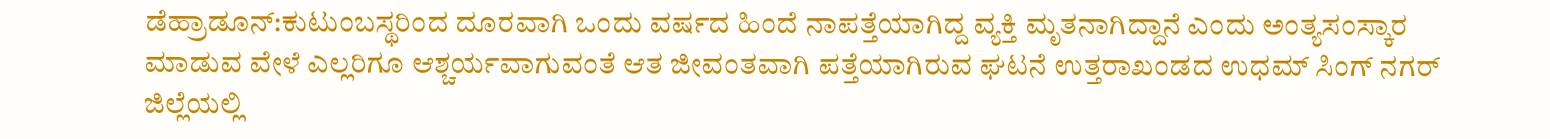ಡೆಹ್ರಾಡೂನ್:ಕುಟುಂಬಸ್ಥರಿಂದ ದೂರವಾಗಿ ಒಂದು ವರ್ಷದ ಹಿಂದೆ ನಾಪತ್ತೆಯಾಗಿದ್ದ ವ್ಯಕ್ತಿ ಮೃತನಾಗಿದ್ದಾನೆ ಎಂದು ಅಂತ್ಯಸಂಸ್ಕಾರ ಮಾಡುವ ವೇಳೆ ಎಲ್ಲರಿಗೂ ಆಶ್ಚರ್ಯವಾಗುವಂತೆ ಆತ ಜೀವಂತವಾಗಿ ಪತ್ತೆಯಾಗಿರುವ ಘಟನೆ ಉತ್ತರಾಖಂಡದ ಉಧಮ್ ಸಿಂಗ್ ನಗರ್ ಜಿಲ್ಲೆಯಲ್ಲಿ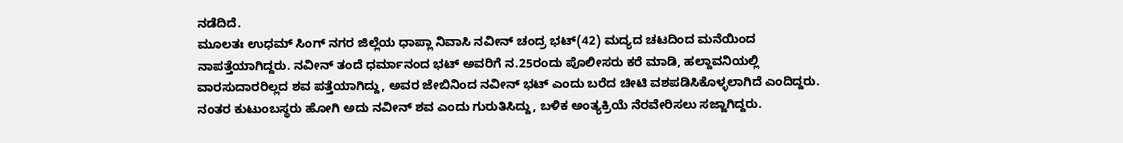ನಡೆದಿದೆ.
ಮೂಲತಃ ಉಧಮ್ ಸಿಂಗ್ ನಗರ ಜಿಲ್ಲೆಯ ಧಾಪ್ಲಾ ನಿವಾಸಿ ನವೀನ್ ಚಂದ್ರ ಭಟ್(42) ಮದ್ಯದ ಚಟದಿಂದ ಮನೆಯಿಂದ ನಾಪತ್ತೆಯಾಗಿದ್ದರು. ನವೀನ್ ತಂದೆ ಧರ್ಮಾನಂದ ಭಟ್ ಅವರಿಗೆ ನ.25ರಂದು ಪೊಲೀಸರು ಕರೆ ಮಾಡಿ, ಹಲ್ದಾವನಿಯಲ್ಲಿ ವಾರಸುದಾರರಿಲ್ಲದ ಶವ ಪತ್ತೆಯಾಗಿದ್ದು, ಅವರ ಜೇಬಿನಿಂದ ನವೀನ್ ಭಟ್ ಎಂದು ಬರೆದ ಚೀಟಿ ವಶಪಡಿಸಿಕೊಳ್ಳಲಾಗಿದೆ ಎಂದಿದ್ದರು. ನಂತರ ಕುಟುಂಬಸ್ಥರು ಹೋಗಿ ಅದು ನವೀನ್ ಶವ ಎಂದು ಗುರುತಿಸಿದ್ದು, ಬಳಿಕ ಅಂತ್ಯಕ್ರಿಯೆ ನೆರವೇರಿಸಲು ಸಜ್ಜಾಗಿದ್ದರು.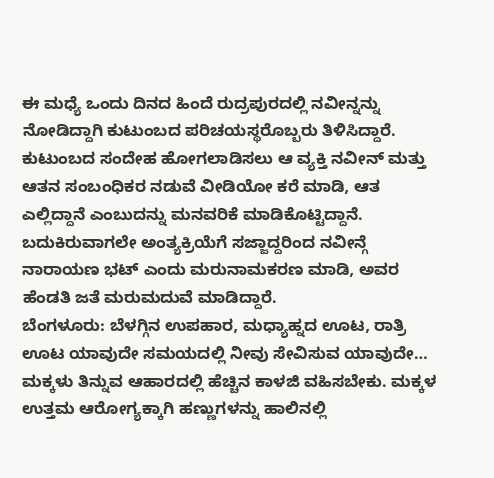ಈ ಮಧ್ಯೆ ಒಂದು ದಿನದ ಹಿಂದೆ ರುದ್ರಪುರದಲ್ಲಿ ನವೀನ್ನನ್ನು ನೋಡಿದ್ದಾಗಿ ಕುಟುಂಬದ ಪರಿಚಯಸ್ಥರೊಬ್ಬರು ತಿಳಿಸಿದ್ದಾರೆ. ಕುಟುಂಬದ ಸಂದೇಹ ಹೋಗಲಾಡಿಸಲು ಆ ವ್ಯಕ್ತಿ ನವೀನ್ ಮತ್ತು ಆತನ ಸಂಬಂಧಿಕರ ನಡುವೆ ವೀಡಿಯೋ ಕರೆ ಮಾಡಿ, ಆತ ಎಲ್ಲಿದ್ದಾನೆ ಎಂಬುದನ್ನು ಮನವರಿಕೆ ಮಾಡಿಕೊಟ್ಟಿದ್ದಾನೆ.
ಬದುಕಿರುವಾಗಲೇ ಅಂತ್ಯಕ್ರಿಯೆಗೆ ಸಜ್ಜಾದ್ದರಿಂದ ನವೀನ್ಗೆ ನಾರಾಯಣ ಭಟ್ ಎಂದು ಮರುನಾಮಕರಣ ಮಾಡಿ, ಅವರ ಹೆಂಡತಿ ಜತೆ ಮರುಮದುವೆ ಮಾಡಿದ್ದಾರೆ.
ಬೆಂಗಳೂರು: ಬೆಳಗ್ಗಿನ ಉಪಹಾರ, ಮಧ್ಯಾಹ್ನದ ಊಟ, ರಾತ್ರಿ ಊಟ ಯಾವುದೇ ಸಮಯದಲ್ಲಿ ನೀವು ಸೇವಿಸುವ ಯಾವುದೇ…
ಮಕ್ಕಳು ತಿನ್ನುವ ಆಹಾರದಲ್ಲಿ ಹೆಚ್ಚಿನ ಕಾಳಜಿ ವಹಿಸಬೇಕು. ಮಕ್ಕಳ ಉತ್ತಮ ಆರೋಗ್ಯಕ್ಕಾಗಿ ಹಣ್ಣುಗಳನ್ನು ಹಾಲಿನಲ್ಲಿ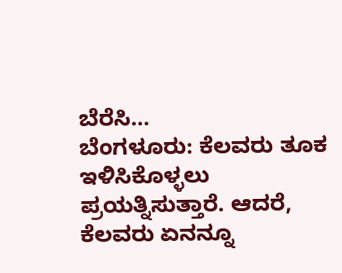ಬೆರೆಸಿ…
ಬೆಂಗಳೂರು: ಕೆಲವರು ತೂಕ ಇಳಿಸಿಕೊಳ್ಳಲು ಪ್ರಯತ್ನಿಸುತ್ತಾರೆ. ಆದರೆ, ಕೆಲವರು ಏನನ್ನೂ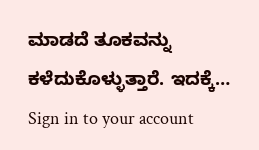ಮಾಡದೆ ತೂಕವನ್ನು ಕಳೆದುಕೊಳ್ಳುತ್ತಾರೆ. ಇದಕ್ಕೆ…
Sign in to your account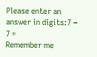Please enter an answer in digits:7 − 7 =
Remember me